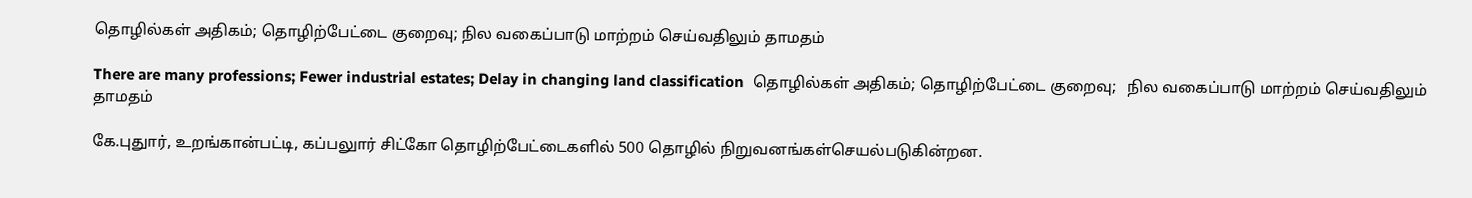தொழில்கள் அதிகம்; தொழிற்பேட்டை குறைவு; நில வகைப்பாடு மாற்றம் செய்வதிலும் தாமதம்

There are many professions; Fewer industrial estates; Delay in changing land classification  தொழில்கள் அதிகம்; தொழிற்பேட்டை குறைவு;   நில வகைப்பாடு மாற்றம் செய்வதிலும் தாமதம்

கே.புதுார், உறங்கான்பட்டி, கப்பலுார் சிட்கோ தொழிற்பேட்டைகளில் 500 தொழில் நிறுவனங்கள்செயல்படுகின்றன.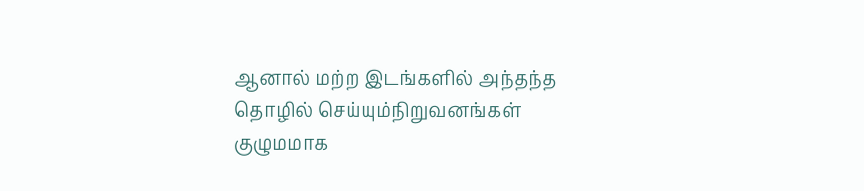ஆனால் மற்ற இடங்களில் அந்தந்த தொழில் செய்யும்நிறுவனங்கள் குழுமமாக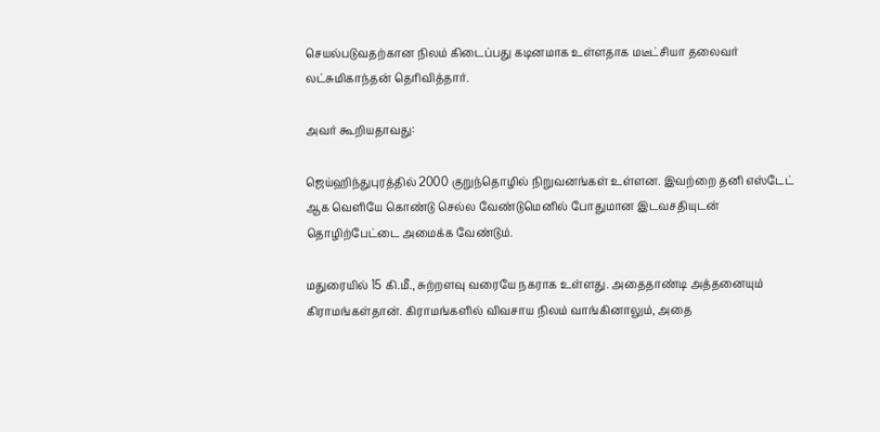செயல்படுவதற்கான நிலம் கிடைப்பது கடினமாக உள்ளதாக மடீட்சியா தலைவர் லட்சுமிகாந்தன் தெரிவித்தார்.

அவர் கூறியதாவது:

ஜெய்ஹிந்துபுரத்தில் 2000 குறுந்தொழில் நிறுவனங்கள் உள்ளன. இவற்றை தனி எஸ்டேட் ஆக வெளியே கொண்டு செல்ல வேண்டுமெனில் போதுமான இடவசதியுடன் தொழிற்பேட்டை அமைக்க வேண்டும்.

மதுரையில் 15 கி.மீ., சுற்றளவு வரையே நகராக உள்ளது. அதைதாண்டி அத்தனையும் கிராமங்கள்தான். கிராமங்களில் விவசாய நிலம் வாங்கினாலும், அதை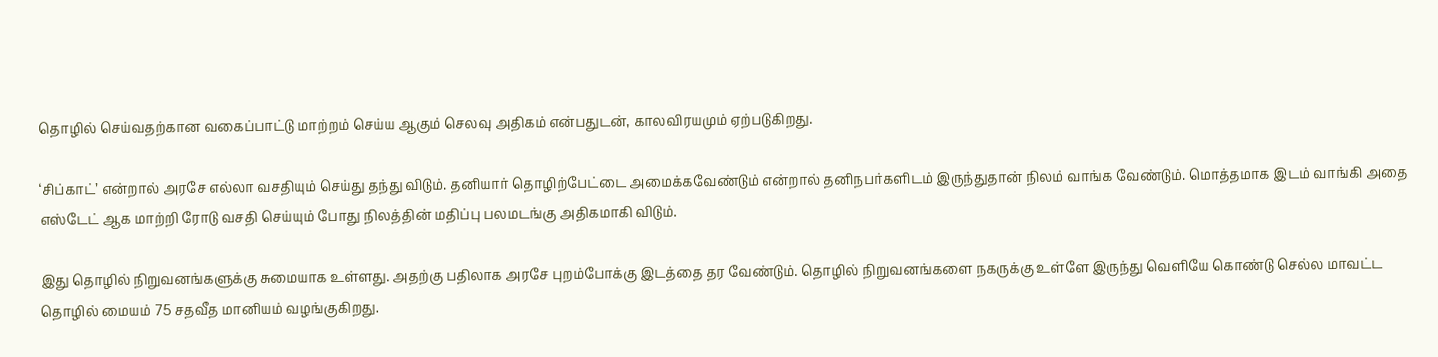தொழில் செய்வதற்கான வகைப்பாட்டு மாற்றம் செய்ய ஆகும் செலவு அதிகம் என்பதுடன், காலவிரயமும் ஏற்படுகிறது.

‘சிப்காட்’ என்றால் அரசே எல்லா வசதியும் செய்து தந்து விடும். தனியார் தொழிற்பேட்டை அமைக்கவேண்டும் என்றால் தனிநபர்களிடம் இருந்துதான் நிலம் வாங்க வேண்டும். மொத்தமாக இடம் வாங்கி அதை எஸ்டேட் ஆக மாற்றி ரோடு வசதி செய்யும் போது நிலத்தின் மதிப்பு பலமடங்கு அதிகமாகி விடும்.

இது தொழில் நிறுவனங்களுக்கு சுமையாக உள்ளது. அதற்கு பதிலாக அரசே புறம்போக்கு இடத்தை தர வேண்டும். தொழில் நிறுவனங்களை நகருக்கு உள்ளே இருந்து வெளியே கொண்டு செல்ல மாவட்ட தொழில் மையம் 75 சதவீத மானியம் வழங்குகிறது.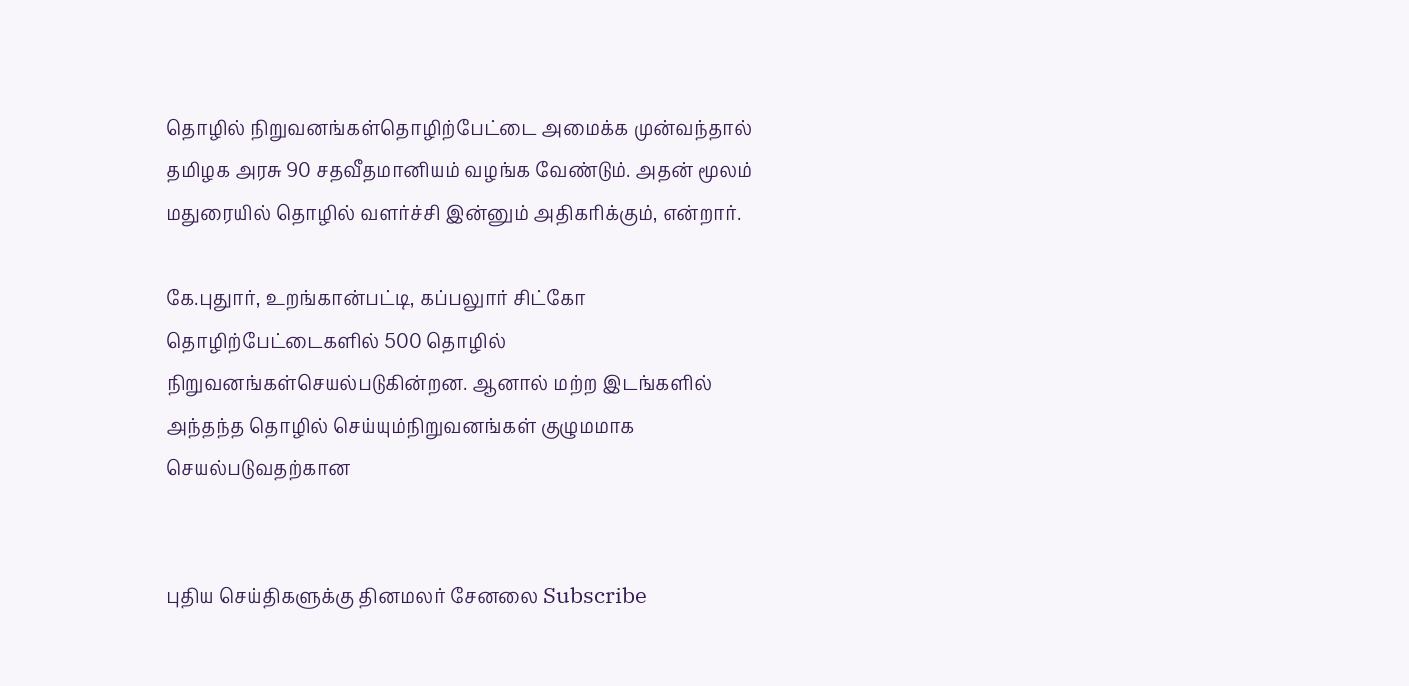தொழில் நிறுவனங்கள்தொழிற்பேட்டை அமைக்க முன்வந்தால் தமிழக அரசு 90 சதவீதமானியம் வழங்க வேண்டும். அதன் மூலம் மதுரையில் தொழில் வளர்ச்சி இன்னும் அதிகரிக்கும், என்றார்.

கே.புதுார், உறங்கான்பட்டி, கப்பலுார் சிட்கோ தொழிற்பேட்டைகளில் 500 தொழில் நிறுவனங்கள்செயல்படுகின்றன. ஆனால் மற்ற இடங்களில் அந்தந்த தொழில் செய்யும்நிறுவனங்கள் குழுமமாக செயல்படுவதற்கான


புதிய செய்திகளுக்கு தினமலர் சேனலை Subscribe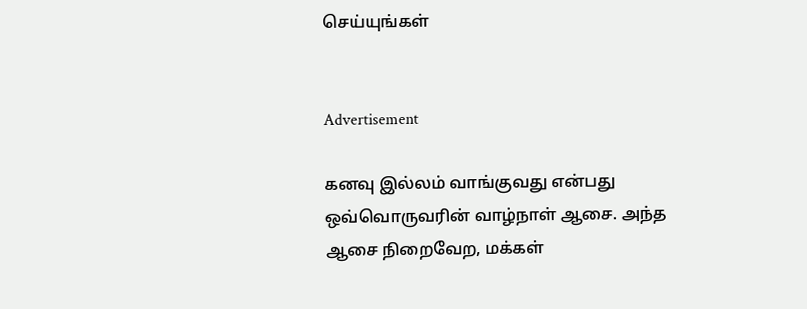செய்யுங்கள்


Advertisement

கனவு இல்லம் வாங்குவது என்பது ஒவ்வொருவரின் வாழ்நாள் ஆசை. அந்த ஆசை நிறைவேற, மக்கள்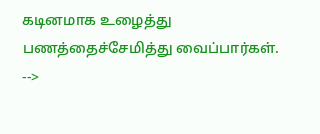கடினமாக உழைத்து பணத்தைச்சேமித்து வைப்பார்கள்.
-->